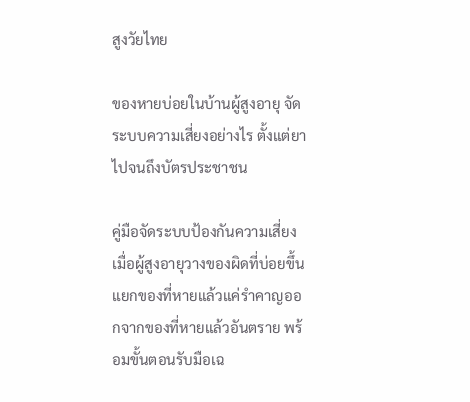สูงวัยไทย

ของหายบ่อยในบ้านผู้สูงอายุ จัดระบบความเสี่ยงอย่างไร ตั้งแต่ยาไปจนถึงบัตรประชาชน

คู่มือจัดระบบป้องกันความเสี่ยงเมื่อผู้สูงอายุวางของผิดที่บ่อยขึ้น แยกของที่หายแล้วแค่รำคาญออกจากของที่หายแล้วอันตราย พร้อมขั้นตอนรับมือเฉ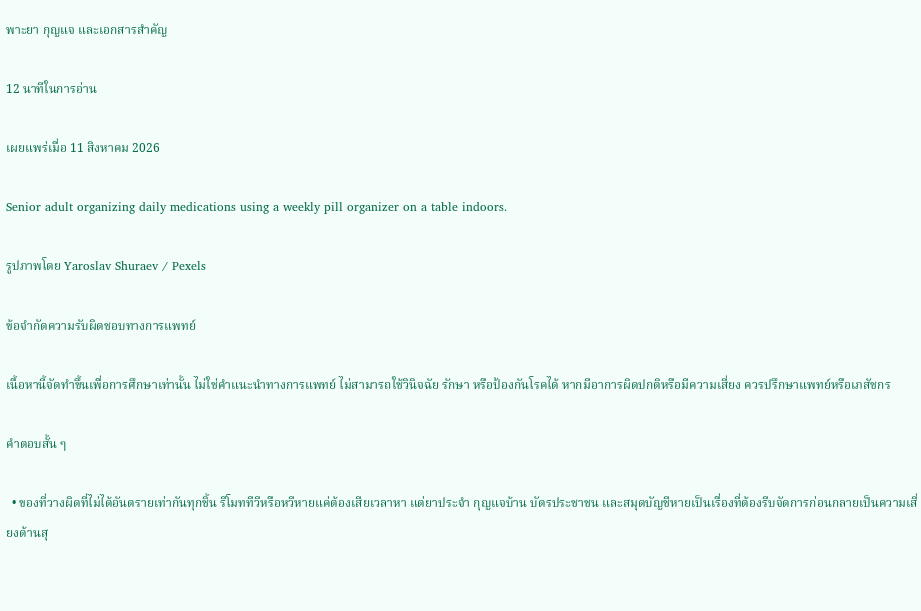พาะยา กุญแจ และเอกสารสำคัญ

12 นาทีในการอ่าน

เผยแพร่เมื่อ 11 สิงหาคม 2026

Senior adult organizing daily medications using a weekly pill organizer on a table indoors.

รูปภาพโดย Yaroslav Shuraev / Pexels

ข้อจำกัดความรับผิดชอบทางการแพทย์

เนื้อหานี้จัดทำขึ้นเพื่อการศึกษาเท่านั้น ไม่ใช่คำแนะนำทางการแพทย์ ไม่สามารถใช้วินิจฉัย รักษา หรือป้องกันโรคได้ หากมีอาการผิดปกติหรือมีความเสี่ยง ควรปรึกษาแพทย์หรือเภสัชกร

คำตอบสั้น ๆ

  • ของที่วางผิดที่ไม่ได้อันตรายเท่ากันทุกชิ้น รีโมททีวีหรือหวีหายแค่ต้องเสียเวลาหา แต่ยาประจำ กุญแจบ้าน บัตรประชาชน และสมุดบัญชีหายเป็นเรื่องที่ต้องรีบจัดการก่อนกลายเป็นความเสี่ยงด้านสุ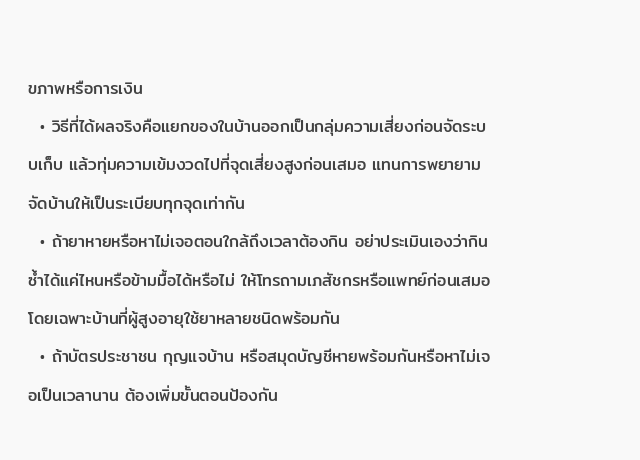ขภาพหรือการเงิน
  • วิธีที่ได้ผลจริงคือแยกของในบ้านออกเป็นกลุ่มความเสี่ยงก่อนจัดระบบเก็บ แล้วทุ่มความเข้มงวดไปที่จุดเสี่ยงสูงก่อนเสมอ แทนการพยายามจัดบ้านให้เป็นระเบียบทุกจุดเท่ากัน
  • ถ้ายาหายหรือหาไม่เจอตอนใกล้ถึงเวลาต้องกิน อย่าประเมินเองว่ากินซ้ำได้แค่ไหนหรือข้ามมื้อได้หรือไม่ ให้โทรถามเภสัชกรหรือแพทย์ก่อนเสมอ โดยเฉพาะบ้านที่ผู้สูงอายุใช้ยาหลายชนิดพร้อมกัน
  • ถ้าบัตรประชาชน กุญแจบ้าน หรือสมุดบัญชีหายพร้อมกันหรือหาไม่เจอเป็นเวลานาน ต้องเพิ่มขั้นตอนป้องกัน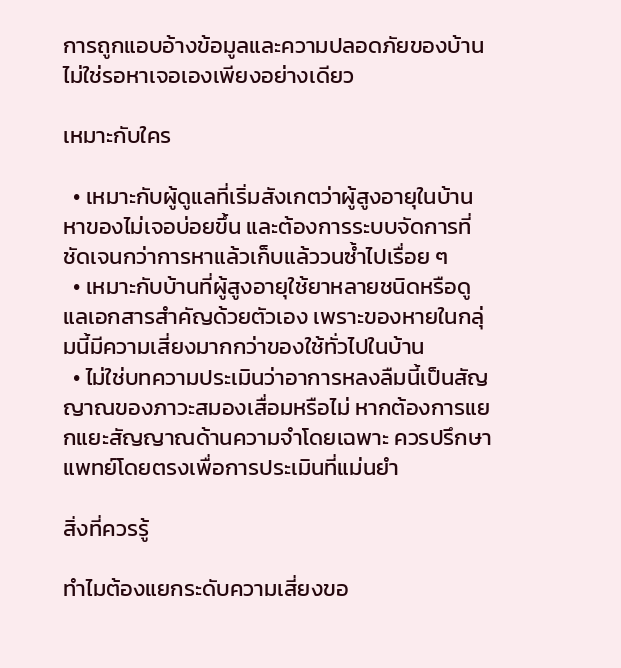การถูกแอบอ้างข้อมูลและความปลอดภัยของบ้าน ไม่ใช่รอหาเจอเองเพียงอย่างเดียว

เหมาะกับใคร

  • เหมาะกับผู้ดูแลที่เริ่มสังเกตว่าผู้สูงอายุในบ้านหาของไม่เจอบ่อยขึ้น และต้องการระบบจัดการที่ชัดเจนกว่าการหาแล้วเก็บแล้ววนซ้ำไปเรื่อย ๆ
  • เหมาะกับบ้านที่ผู้สูงอายุใช้ยาหลายชนิดหรือดูแลเอกสารสำคัญด้วยตัวเอง เพราะของหายในกลุ่มนี้มีความเสี่ยงมากกว่าของใช้ทั่วไปในบ้าน
  • ไม่ใช่บทความประเมินว่าอาการหลงลืมนี้เป็นสัญญาณของภาวะสมองเสื่อมหรือไม่ หากต้องการแยกแยะสัญญาณด้านความจำโดยเฉพาะ ควรปรึกษาแพทย์โดยตรงเพื่อการประเมินที่แม่นยำ

สิ่งที่ควรรู้

ทำไมต้องแยกระดับความเสี่ยงขอ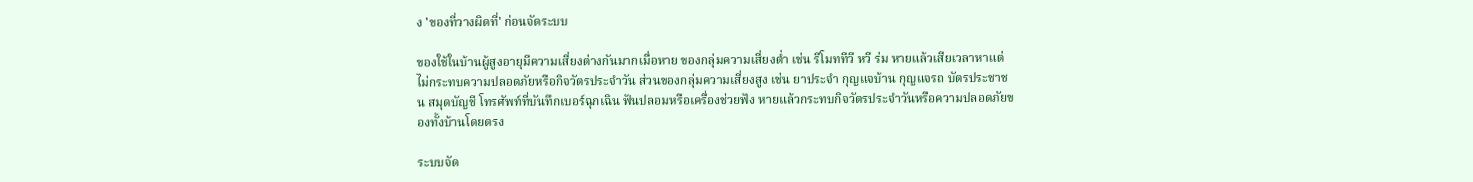ง 'ของที่วางผิดที่' ก่อนจัดระบบ

ของใช้ในบ้านผู้สูงอายุมีความเสี่ยงต่างกันมากเมื่อหาย ของกลุ่มความเสี่ยงต่ำ เช่น รีโมททีวี หวี ร่ม หายแล้วเสียเวลาหาแต่ไม่กระทบความปลอดภัยหรือกิจวัตรประจำวัน ส่วนของกลุ่มความเสี่ยงสูง เช่น ยาประจำ กุญแจบ้าน กุญแจรถ บัตรประชาชน สมุดบัญชี โทรศัพท์ที่บันทึกเบอร์ฉุกเฉิน ฟันปลอมหรือเครื่องช่วยฟัง หายแล้วกระทบกิจวัตรประจำวันหรือความปลอดภัยของทั้งบ้านโดยตรง

ระบบจัด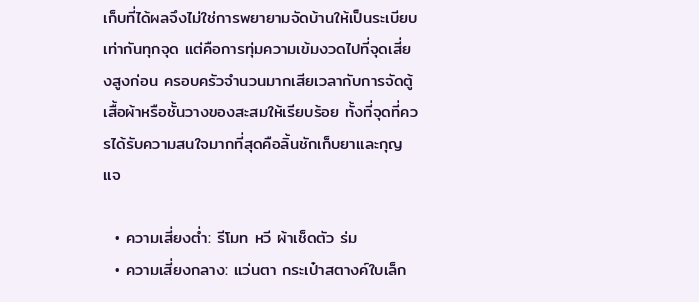เก็บที่ได้ผลจึงไม่ใช่การพยายามจัดบ้านให้เป็นระเบียบเท่ากันทุกจุด แต่คือการทุ่มความเข้มงวดไปที่จุดเสี่ยงสูงก่อน ครอบครัวจำนวนมากเสียเวลากับการจัดตู้เสื้อผ้าหรือชั้นวางของสะสมให้เรียบร้อย ทั้งที่จุดที่ควรได้รับความสนใจมากที่สุดคือลิ้นชักเก็บยาและกุญแจ

  • ความเสี่ยงต่ำ: รีโมท หวี ผ้าเช็ดตัว ร่ม
  • ความเสี่ยงกลาง: แว่นตา กระเป๋าสตางค์ใบเล็ก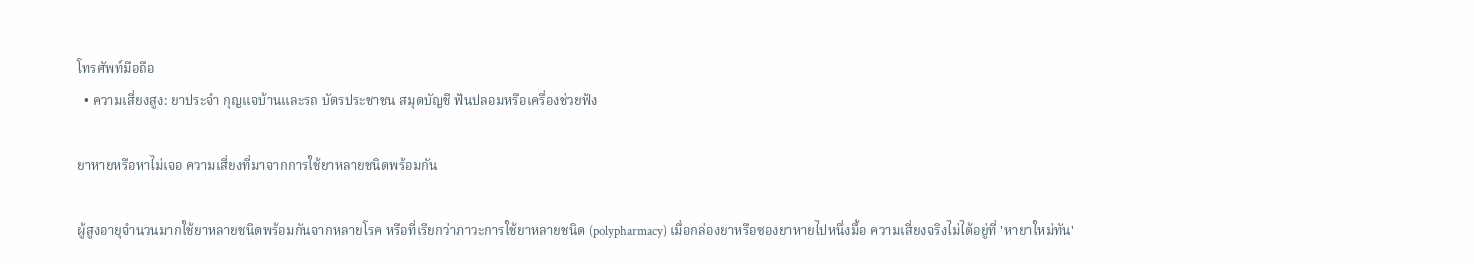โทรศัพท์มือถือ
  • ความเสี่ยงสูง: ยาประจำ กุญแจบ้านและรถ บัตรประชาชน สมุดบัญชี ฟันปลอมหรือเครื่องช่วยฟัง

ยาหายหรือหาไม่เจอ ความเสี่ยงที่มาจากการใช้ยาหลายชนิดพร้อมกัน

ผู้สูงอายุจำนวนมากใช้ยาหลายชนิดพร้อมกันจากหลายโรค หรือที่เรียกว่าภาวะการใช้ยาหลายชนิด (polypharmacy) เมื่อกล่องยาหรือซองยาหายไปหนึ่งมื้อ ความเสี่ยงจริงไม่ได้อยู่ที่ 'หายาใหม่ทัน'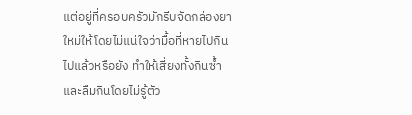แต่อยู่ที่ครอบครัวมักรีบจัดกล่องยาใหม่ให้โดยไม่แน่ใจว่ามื้อที่หายไปกินไปแล้วหรือยัง ทำให้เสี่ยงทั้งกินซ้ำและลืมกินโดยไม่รู้ตัว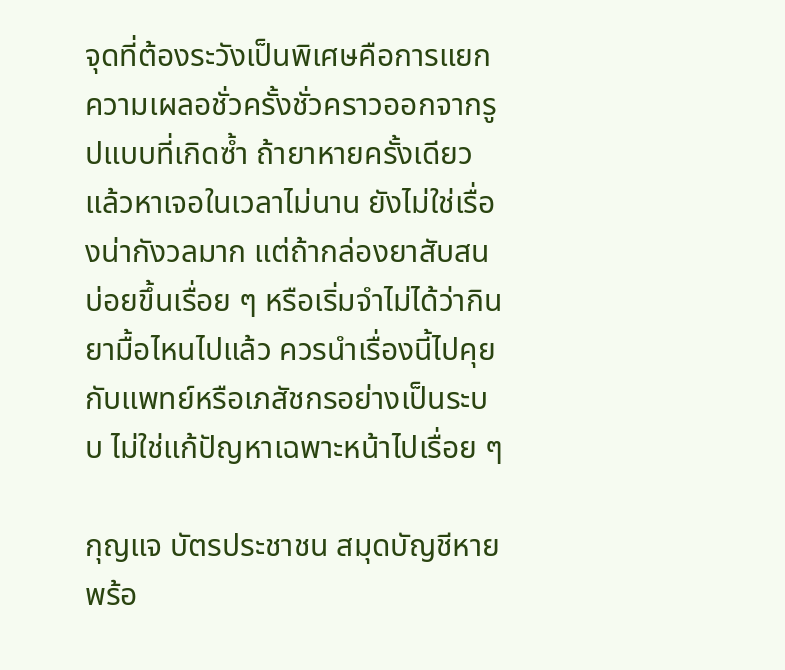จุดที่ต้องระวังเป็นพิเศษคือการแยกความเผลอชั่วครั้งชั่วคราวออกจากรูปแบบที่เกิดซ้ำ ถ้ายาหายครั้งเดียวแล้วหาเจอในเวลาไม่นาน ยังไม่ใช่เรื่องน่ากังวลมาก แต่ถ้ากล่องยาสับสนบ่อยขึ้นเรื่อย ๆ หรือเริ่มจำไม่ได้ว่ากินยามื้อไหนไปแล้ว ควรนำเรื่องนี้ไปคุยกับแพทย์หรือเภสัชกรอย่างเป็นระบบ ไม่ใช่แก้ปัญหาเฉพาะหน้าไปเรื่อย ๆ

กุญแจ บัตรประชาชน สมุดบัญชีหายพร้อ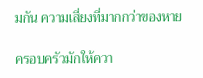มกัน ความเสี่ยงที่มากกว่าของหาย

ครอบครัวมักให้ควา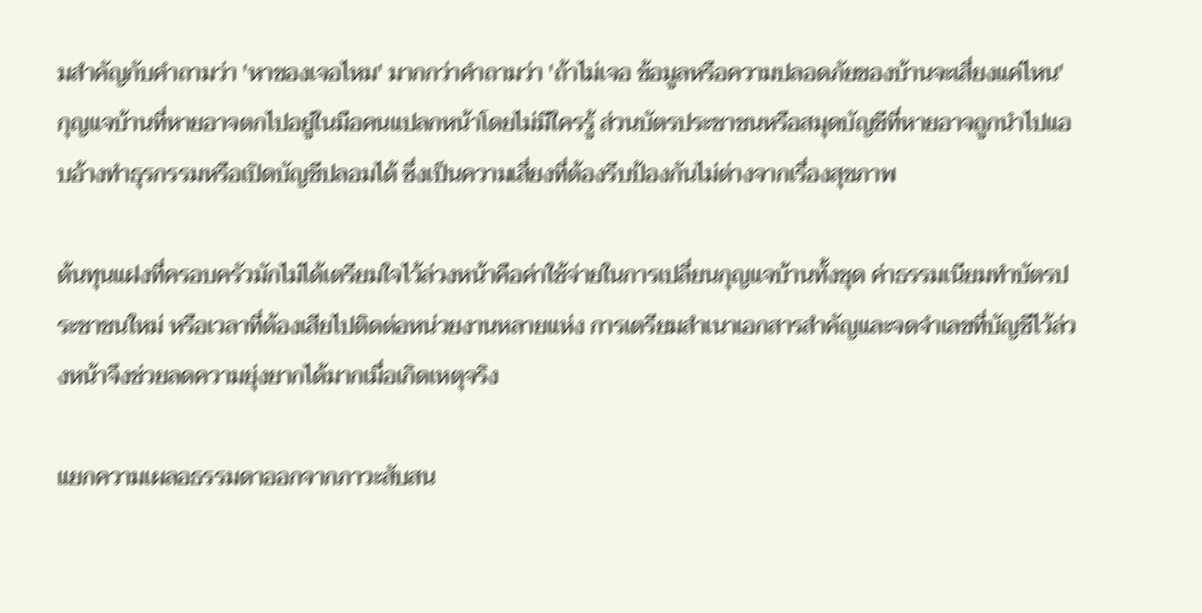มสำคัญกับคำถามว่า 'หาของเจอไหม' มากกว่าคำถามว่า 'ถ้าไม่เจอ ข้อมูลหรือความปลอดภัยของบ้านจะเสี่ยงแค่ไหน' กุญแจบ้านที่หายอาจตกไปอยู่ในมือคนแปลกหน้าโดยไม่มีใครรู้ ส่วนบัตรประชาชนหรือสมุดบัญชีที่หายอาจถูกนำไปแอบอ้างทำธุรกรรมหรือเปิดบัญชีปลอมได้ ซึ่งเป็นความเสี่ยงที่ต้องรีบป้องกันไม่ต่างจากเรื่องสุขภาพ

ต้นทุนแฝงที่ครอบครัวมักไม่ได้เตรียมใจไว้ล่วงหน้าคือค่าใช้จ่ายในการเปลี่ยนกุญแจบ้านทั้งชุด ค่าธรรมเนียมทำบัตรประชาชนใหม่ หรือเวลาที่ต้องเสียไปติดต่อหน่วยงานหลายแห่ง การเตรียมสำเนาเอกสารสำคัญและจดจำเลขที่บัญชีไว้ล่วงหน้าจึงช่วยลดความยุ่งยากได้มากเมื่อเกิดเหตุจริง

แยกความเผลอธรรมดาออกจากภาวะสับสน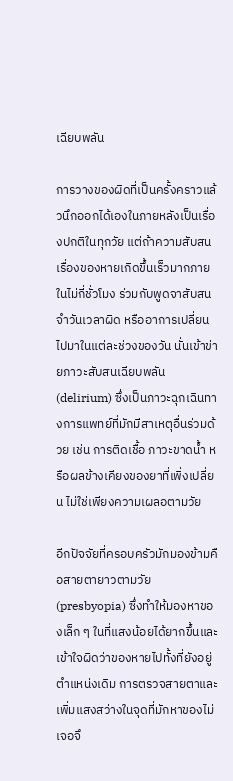เฉียบพลัน

การวางของผิดที่เป็นครั้งคราวแล้วนึกออกได้เองในภายหลังเป็นเรื่องปกติในทุกวัย แต่ถ้าความสับสนเรื่องของหายเกิดขึ้นเร็วมากภายในไม่กี่ชั่วโมง ร่วมกับพูดจาสับสน จำวันเวลาผิด หรืออาการเปลี่ยนไปมาในแต่ละช่วงของวัน นั่นเข้าข่ายภาวะสับสนเฉียบพลัน (delirium) ซึ่งเป็นภาวะฉุกเฉินทางการแพทย์ที่มักมีสาเหตุอื่นร่วมด้วย เช่น การติดเชื้อ ภาวะขาดน้ำ หรือผลข้างเคียงของยาที่เพิ่งเปลี่ยน ไม่ใช่เพียงความเผลอตามวัย

อีกปัจจัยที่ครอบครัวมักมองข้ามคือสายตายาวตามวัย (presbyopia) ซึ่งทำให้มองหาของเล็ก ๆ ในที่แสงน้อยได้ยากขึ้นและเข้าใจผิดว่าของหายไปทั้งที่ยังอยู่ตำแหน่งเดิม การตรวจสายตาและเพิ่มแสงสว่างในจุดที่มักหาของไม่เจอจึ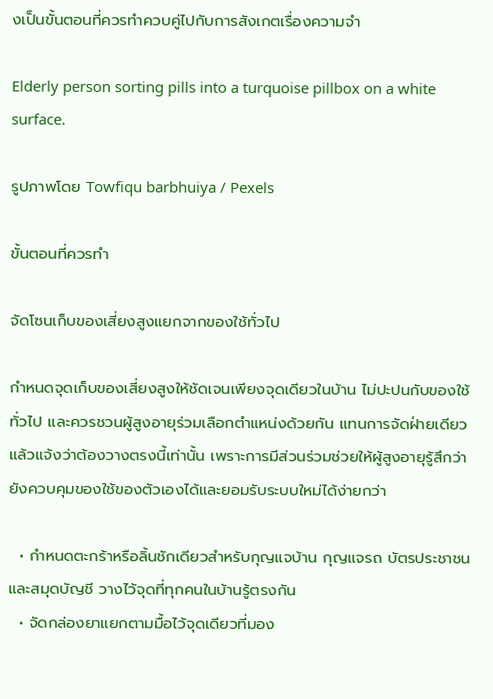งเป็นขั้นตอนที่ควรทำควบคู่ไปกับการสังเกตเรื่องความจำ

Elderly person sorting pills into a turquoise pillbox on a white surface.

รูปภาพโดย Towfiqu barbhuiya / Pexels

ขั้นตอนที่ควรทำ

จัดโซนเก็บของเสี่ยงสูงแยกจากของใช้ทั่วไป

กำหนดจุดเก็บของเสี่ยงสูงให้ชัดเจนเพียงจุดเดียวในบ้าน ไม่ปะปนกับของใช้ทั่วไป และควรชวนผู้สูงอายุร่วมเลือกตำแหน่งด้วยกัน แทนการจัดฝ่ายเดียวแล้วแจ้งว่าต้องวางตรงนี้เท่านั้น เพราะการมีส่วนร่วมช่วยให้ผู้สูงอายุรู้สึกว่ายังควบคุมของใช้ของตัวเองได้และยอมรับระบบใหม่ได้ง่ายกว่า

  • กำหนดตะกร้าหรือลิ้นชักเดียวสำหรับกุญแจบ้าน กุญแจรถ บัตรประชาชน และสมุดบัญชี วางไว้จุดที่ทุกคนในบ้านรู้ตรงกัน
  • จัดกล่องยาแยกตามมื้อไว้จุดเดียวที่มอง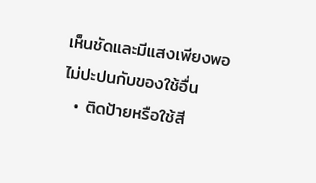เห็นชัดและมีแสงเพียงพอ ไม่ปะปนกับของใช้อื่น
  • ติดป้ายหรือใช้สี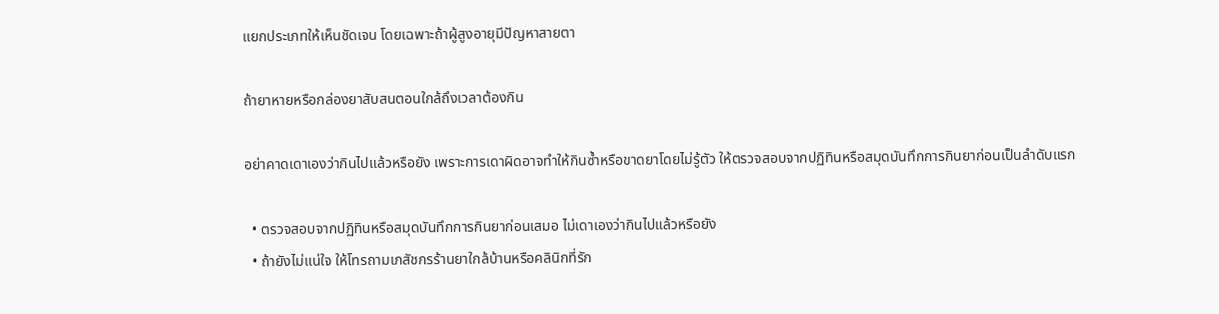แยกประเภทให้เห็นชัดเจน โดยเฉพาะถ้าผู้สูงอายุมีปัญหาสายตา

ถ้ายาหายหรือกล่องยาสับสนตอนใกล้ถึงเวลาต้องกิน

อย่าคาดเดาเองว่ากินไปแล้วหรือยัง เพราะการเดาผิดอาจทำให้กินซ้ำหรือขาดยาโดยไม่รู้ตัว ให้ตรวจสอบจากปฏิทินหรือสมุดบันทึกการกินยาก่อนเป็นลำดับแรก

  • ตรวจสอบจากปฏิทินหรือสมุดบันทึกการกินยาก่อนเสมอ ไม่เดาเองว่ากินไปแล้วหรือยัง
  • ถ้ายังไม่แน่ใจ ให้โทรถามเภสัชกรร้านยาใกล้บ้านหรือคลินิกที่รัก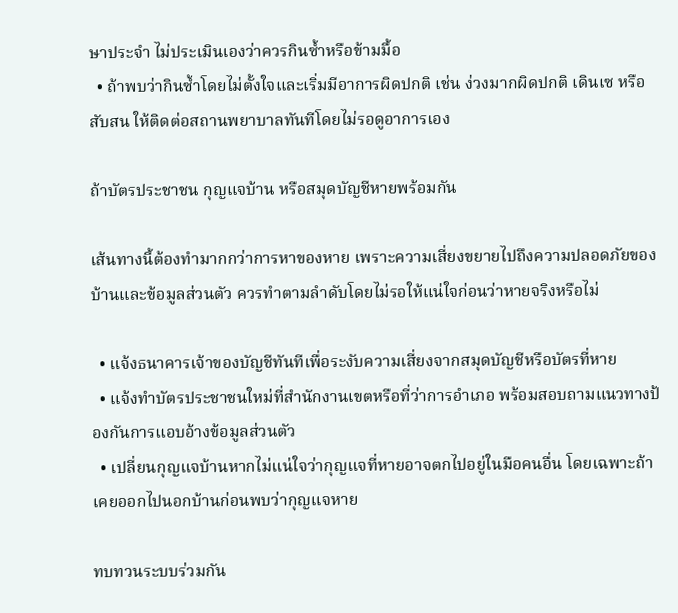ษาประจำ ไม่ประเมินเองว่าควรกินซ้ำหรือข้ามมื้อ
  • ถ้าพบว่ากินซ้ำโดยไม่ตั้งใจและเริ่มมีอาการผิดปกติ เช่น ง่วงมากผิดปกติ เดินเซ หรือสับสน ให้ติดต่อสถานพยาบาลทันทีโดยไม่รอดูอาการเอง

ถ้าบัตรประชาชน กุญแจบ้าน หรือสมุดบัญชีหายพร้อมกัน

เส้นทางนี้ต้องทำมากกว่าการหาของหาย เพราะความเสี่ยงขยายไปถึงความปลอดภัยของบ้านและข้อมูลส่วนตัว ควรทำตามลำดับโดยไม่รอให้แน่ใจก่อนว่าหายจริงหรือไม่

  • แจ้งธนาคารเจ้าของบัญชีทันทีเพื่อระงับความเสี่ยงจากสมุดบัญชีหรือบัตรที่หาย
  • แจ้งทำบัตรประชาชนใหม่ที่สำนักงานเขตหรือที่ว่าการอำเภอ พร้อมสอบถามแนวทางป้องกันการแอบอ้างข้อมูลส่วนตัว
  • เปลี่ยนกุญแจบ้านหากไม่แน่ใจว่ากุญแจที่หายอาจตกไปอยู่ในมือคนอื่น โดยเฉพาะถ้าเคยออกไปนอกบ้านก่อนพบว่ากุญแจหาย

ทบทวนระบบร่วมกัน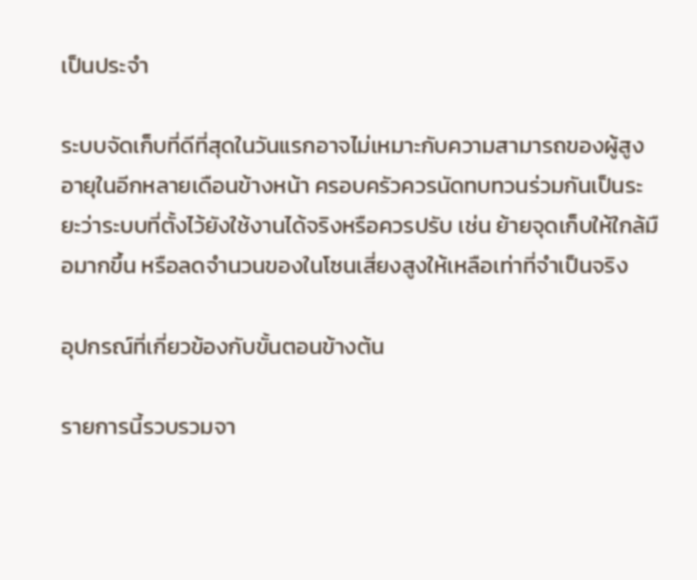เป็นประจำ

ระบบจัดเก็บที่ดีที่สุดในวันแรกอาจไม่เหมาะกับความสามารถของผู้สูงอายุในอีกหลายเดือนข้างหน้า ครอบครัวควรนัดทบทวนร่วมกันเป็นระยะว่าระบบที่ตั้งไว้ยังใช้งานได้จริงหรือควรปรับ เช่น ย้ายจุดเก็บให้ใกล้มือมากขึ้น หรือลดจำนวนของในโซนเสี่ยงสูงให้เหลือเท่าที่จำเป็นจริง

อุปกรณ์ที่เกี่ยวข้องกับขั้นตอนข้างต้น

รายการนี้รวบรวมจา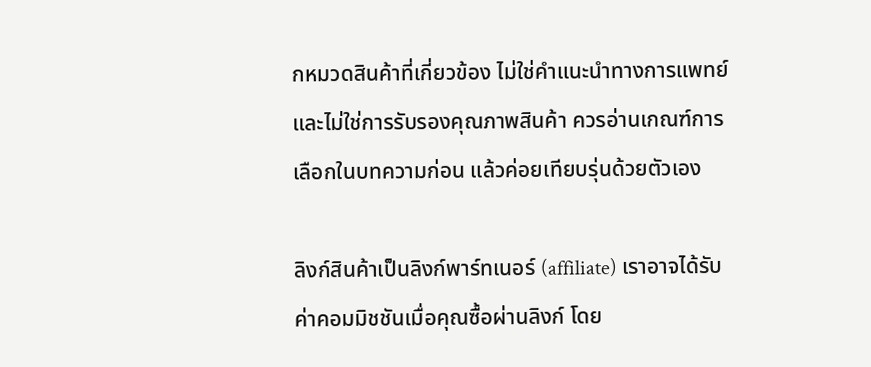กหมวดสินค้าที่เกี่ยวข้อง ไม่ใช่คำแนะนำทางการแพทย์และไม่ใช่การรับรองคุณภาพสินค้า ควรอ่านเกณฑ์การเลือกในบทความก่อน แล้วค่อยเทียบรุ่นด้วยตัวเอง

ลิงก์สินค้าเป็นลิงก์พาร์ทเนอร์ (affiliate) เราอาจได้รับค่าคอมมิชชันเมื่อคุณซื้อผ่านลิงก์ โดย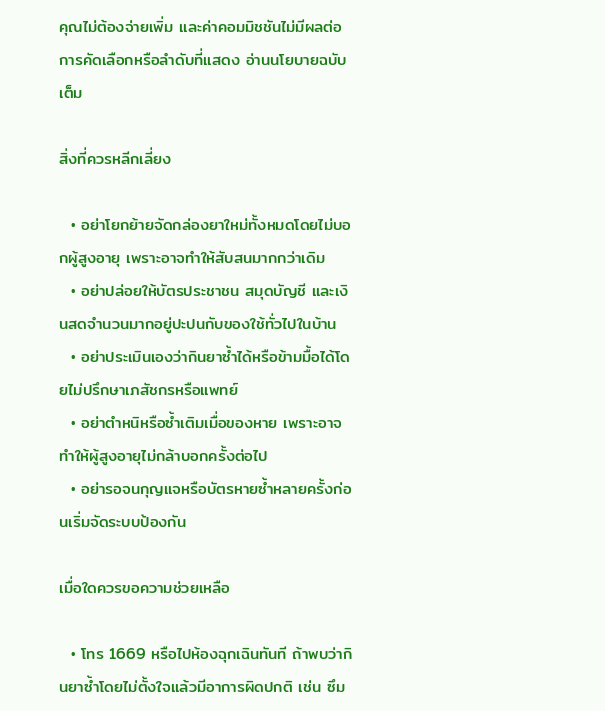คุณไม่ต้องจ่ายเพิ่ม และค่าคอมมิชชันไม่มีผลต่อการคัดเลือกหรือลำดับที่แสดง อ่านนโยบายฉบับเต็ม

สิ่งที่ควรหลีกเลี่ยง

  • อย่าโยกย้ายจัดกล่องยาใหม่ทั้งหมดโดยไม่บอกผู้สูงอายุ เพราะอาจทำให้สับสนมากกว่าเดิม
  • อย่าปล่อยให้บัตรประชาชน สมุดบัญชี และเงินสดจำนวนมากอยู่ปะปนกับของใช้ทั่วไปในบ้าน
  • อย่าประเมินเองว่ากินยาซ้ำได้หรือข้ามมื้อได้โดยไม่ปรึกษาเภสัชกรหรือแพทย์
  • อย่าตำหนิหรือซ้ำเติมเมื่อของหาย เพราะอาจทำให้ผู้สูงอายุไม่กล้าบอกครั้งต่อไป
  • อย่ารอจนกุญแจหรือบัตรหายซ้ำหลายครั้งก่อนเริ่มจัดระบบป้องกัน

เมื่อใดควรขอความช่วยเหลือ

  • โทร 1669 หรือไปห้องฉุกเฉินทันที ถ้าพบว่ากินยาซ้ำโดยไม่ตั้งใจแล้วมีอาการผิดปกติ เช่น ซึม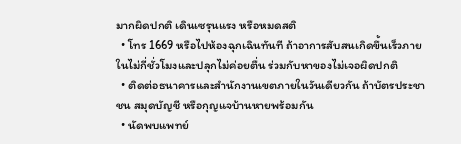มากผิดปกติ เดินเซรุนแรง หรือหมดสติ
  • โทร 1669 หรือไปห้องฉุกเฉินทันที ถ้าอาการสับสนเกิดขึ้นเร็วภายในไม่กี่ชั่วโมงและปลุกไม่ค่อยตื่น ร่วมกับหาของไม่เจอผิดปกติ
  • ติดต่อธนาคารและสำนักงานเขตภายในวันเดียวกัน ถ้าบัตรประชาชน สมุดบัญชี หรือกุญแจบ้านหายพร้อมกัน
  • นัดพบแพทย์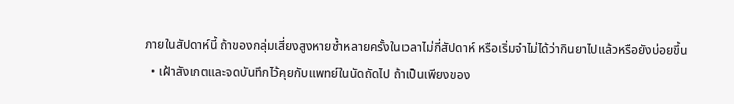ภายในสัปดาห์นี้ ถ้าของกลุ่มเสี่ยงสูงหายซ้ำหลายครั้งในเวลาไม่กี่สัปดาห์ หรือเริ่มจำไม่ได้ว่ากินยาไปแล้วหรือยังบ่อยขึ้น
  • เฝ้าสังเกตและจดบันทึกไว้คุยกับแพทย์ในนัดถัดไป ถ้าเป็นเพียงของ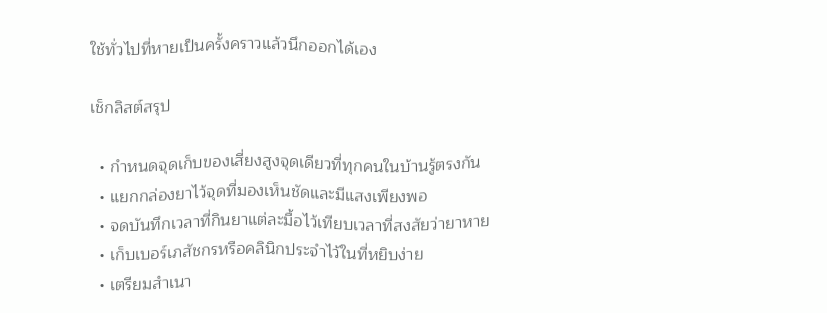ใช้ทั่วไปที่หายเป็นครั้งคราวแล้วนึกออกได้เอง

เช็กลิสต์สรุป

  • กำหนดจุดเก็บของเสี่ยงสูงจุดเดียวที่ทุกคนในบ้านรู้ตรงกัน
  • แยกกล่องยาไว้จุดที่มองเห็นชัดและมีแสงเพียงพอ
  • จดบันทึกเวลาที่กินยาแต่ละมื้อไว้เทียบเวลาที่สงสัยว่ายาหาย
  • เก็บเบอร์เภสัชกรหรือคลินิกประจำไว้ในที่หยิบง่าย
  • เตรียมสำเนา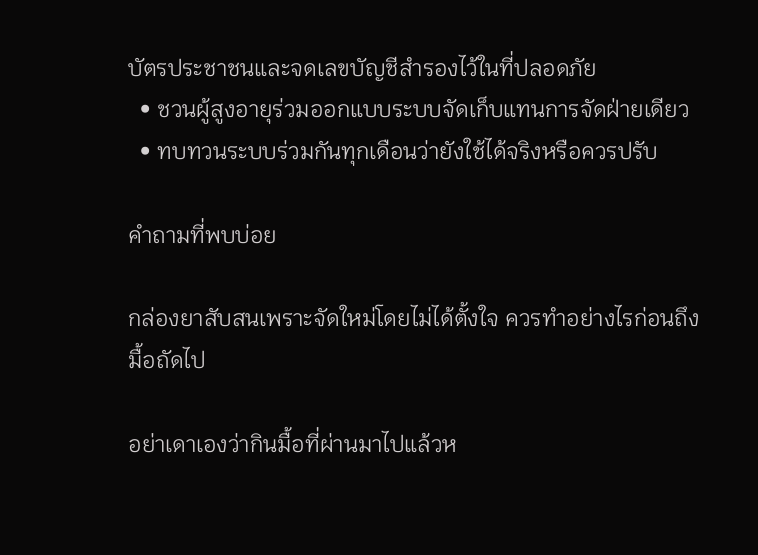บัตรประชาชนและจดเลขบัญชีสำรองไว้ในที่ปลอดภัย
  • ชวนผู้สูงอายุร่วมออกแบบระบบจัดเก็บแทนการจัดฝ่ายเดียว
  • ทบทวนระบบร่วมกันทุกเดือนว่ายังใช้ได้จริงหรือควรปรับ

คำถามที่พบบ่อย

กล่องยาสับสนเพราะจัดใหม่โดยไม่ได้ตั้งใจ ควรทำอย่างไรก่อนถึงมื้อถัดไป

อย่าเดาเองว่ากินมื้อที่ผ่านมาไปแล้วห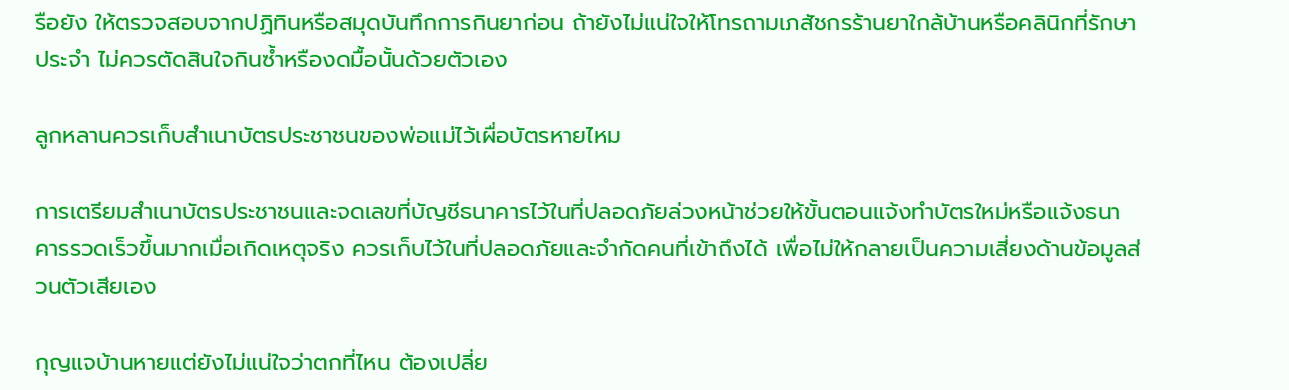รือยัง ให้ตรวจสอบจากปฏิทินหรือสมุดบันทึกการกินยาก่อน ถ้ายังไม่แน่ใจให้โทรถามเภสัชกรร้านยาใกล้บ้านหรือคลินิกที่รักษาประจำ ไม่ควรตัดสินใจกินซ้ำหรืองดมื้อนั้นด้วยตัวเอง

ลูกหลานควรเก็บสำเนาบัตรประชาชนของพ่อแม่ไว้เผื่อบัตรหายไหม

การเตรียมสำเนาบัตรประชาชนและจดเลขที่บัญชีธนาคารไว้ในที่ปลอดภัยล่วงหน้าช่วยให้ขั้นตอนแจ้งทำบัตรใหม่หรือแจ้งธนาคารรวดเร็วขึ้นมากเมื่อเกิดเหตุจริง ควรเก็บไว้ในที่ปลอดภัยและจำกัดคนที่เข้าถึงได้ เพื่อไม่ให้กลายเป็นความเสี่ยงด้านข้อมูลส่วนตัวเสียเอง

กุญแจบ้านหายแต่ยังไม่แน่ใจว่าตกที่ไหน ต้องเปลี่ย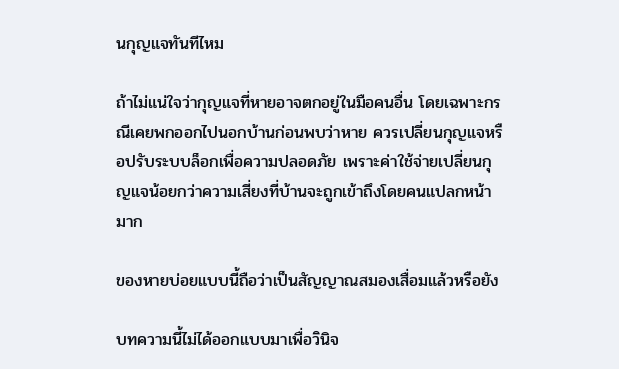นกุญแจทันทีไหม

ถ้าไม่แน่ใจว่ากุญแจที่หายอาจตกอยู่ในมือคนอื่น โดยเฉพาะกรณีเคยพกออกไปนอกบ้านก่อนพบว่าหาย ควรเปลี่ยนกุญแจหรือปรับระบบล็อกเพื่อความปลอดภัย เพราะค่าใช้จ่ายเปลี่ยนกุญแจน้อยกว่าความเสี่ยงที่บ้านจะถูกเข้าถึงโดยคนแปลกหน้ามาก

ของหายบ่อยแบบนี้ถือว่าเป็นสัญญาณสมองเสื่อมแล้วหรือยัง

บทความนี้ไม่ได้ออกแบบมาเพื่อวินิจ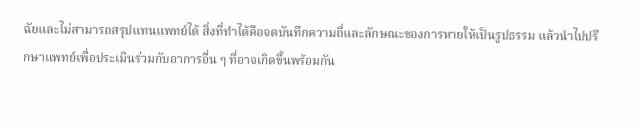ฉัยและไม่สามารถสรุปแทนแพทย์ได้ สิ่งที่ทำได้คือจดบันทึกความถี่และลักษณะของการหายให้เป็นรูปธรรม แล้วนำไปปรึกษาแพทย์เพื่อประเมินร่วมกับอาการอื่น ๆ ที่อาจเกิดขึ้นพร้อมกัน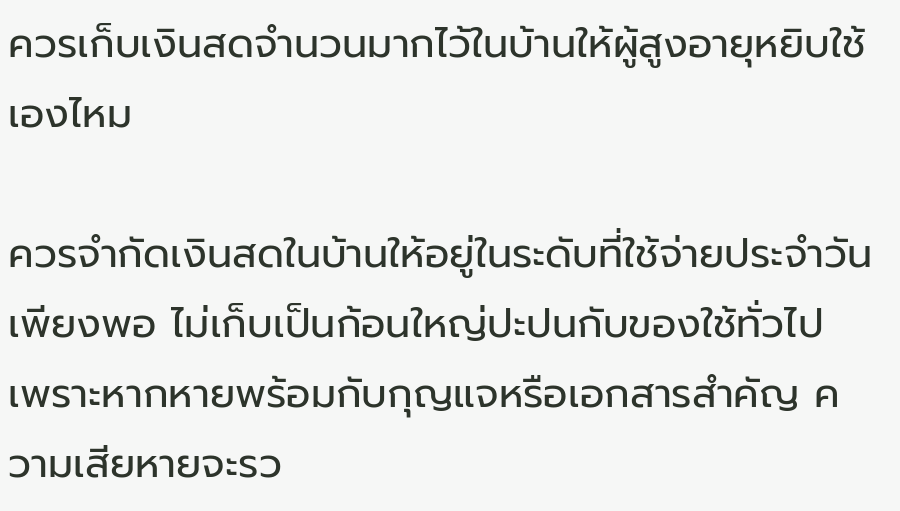ควรเก็บเงินสดจำนวนมากไว้ในบ้านให้ผู้สูงอายุหยิบใช้เองไหม

ควรจำกัดเงินสดในบ้านให้อยู่ในระดับที่ใช้จ่ายประจำวันเพียงพอ ไม่เก็บเป็นก้อนใหญ่ปะปนกับของใช้ทั่วไป เพราะหากหายพร้อมกับกุญแจหรือเอกสารสำคัญ ความเสียหายจะรว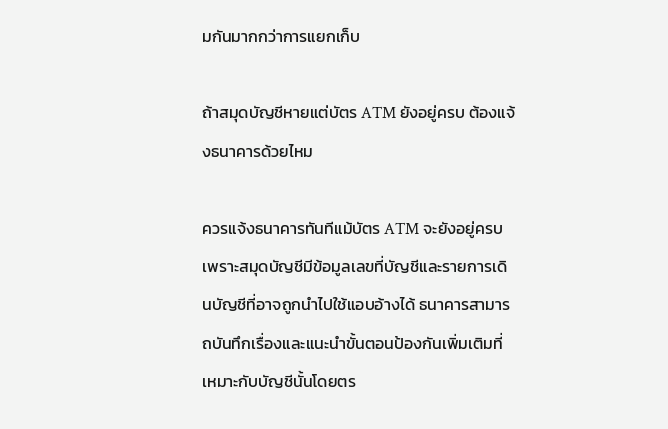มกันมากกว่าการแยกเก็บ

ถ้าสมุดบัญชีหายแต่บัตร ATM ยังอยู่ครบ ต้องแจ้งธนาคารด้วยไหม

ควรแจ้งธนาคารทันทีแม้บัตร ATM จะยังอยู่ครบ เพราะสมุดบัญชีมีข้อมูลเลขที่บัญชีและรายการเดินบัญชีที่อาจถูกนำไปใช้แอบอ้างได้ ธนาคารสามารถบันทึกเรื่องและแนะนำขั้นตอนป้องกันเพิ่มเติมที่เหมาะกับบัญชีนั้นโดยตร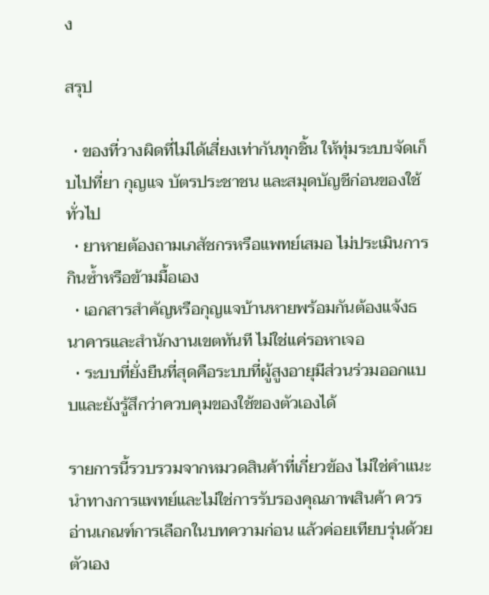ง

สรุป

  • ของที่วางผิดที่ไม่ได้เสี่ยงเท่ากันทุกชิ้น ให้ทุ่มระบบจัดเก็บไปที่ยา กุญแจ บัตรประชาชน และสมุดบัญชีก่อนของใช้ทั่วไป
  • ยาหายต้องถามเภสัชกรหรือแพทย์เสมอ ไม่ประเมินการกินซ้ำหรือข้ามมื้อเอง
  • เอกสารสำคัญหรือกุญแจบ้านหายพร้อมกันต้องแจ้งธนาคารและสำนักงานเขตทันที ไม่ใช่แค่รอหาเจอ
  • ระบบที่ยั่งยืนที่สุดคือระบบที่ผู้สูงอายุมีส่วนร่วมออกแบบและยังรู้สึกว่าควบคุมของใช้ของตัวเองได้

รายการนี้รวบรวมจากหมวดสินค้าที่เกี่ยวข้อง ไม่ใช่คำแนะนำทางการแพทย์และไม่ใช่การรับรองคุณภาพสินค้า ควรอ่านเกณฑ์การเลือกในบทความก่อน แล้วค่อยเทียบรุ่นด้วยตัวเอง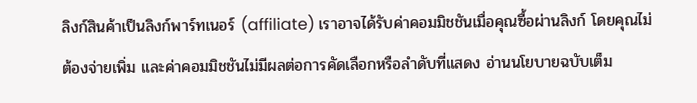ลิงก์สินค้าเป็นลิงก์พาร์ทเนอร์ (affiliate) เราอาจได้รับค่าคอมมิชชันเมื่อคุณซื้อผ่านลิงก์ โดยคุณไม่ต้องจ่ายเพิ่ม และค่าคอมมิชชันไม่มีผลต่อการคัดเลือกหรือลำดับที่แสดง อ่านนโยบายฉบับเต็ม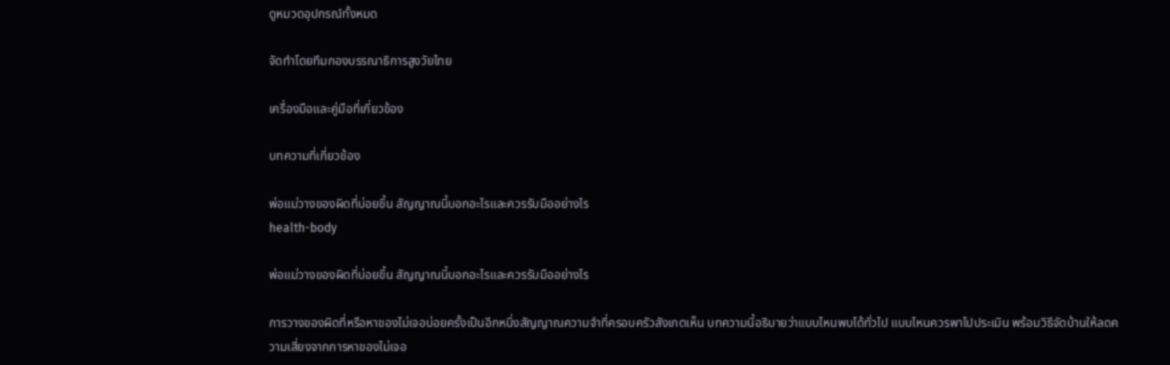ดูหมวดอุปกรณ์ทั้งหมด

จัดทำโดยทีมกองบรรณาธิการสูงวัยไทย

เครื่องมือและคู่มือที่เกี่ยวข้อง

บทความที่เกี่ยวข้อง

พ่อแม่วางของผิดที่บ่อยขึ้น สัญญาณนี้บอกอะไรและควรรับมืออย่างไร
health-body

พ่อแม่วางของผิดที่บ่อยขึ้น สัญญาณนี้บอกอะไรและควรรับมืออย่างไร

การวางของผิดที่หรือหาของไม่เจอบ่อยครั้งเป็นอีกหนึ่งสัญญาณความจำที่ครอบครัวสังเกตเห็น บทความนี้อธิบายว่าแบบไหนพบได้ทั่วไป แบบไหนควรพาไปประเมิน พร้อมวิธีจัดบ้านให้ลดความเสี่ยงจากการหาของไม่เจอ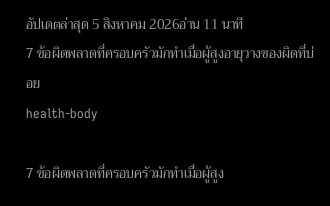อัปเดตล่าสุด 5 สิงหาคม 2026อ่าน 11 นาที
7 ข้อผิดพลาดที่ครอบครัวมักทำเมื่อผู้สูงอายุวางของผิดที่บ่อย
health-body

7 ข้อผิดพลาดที่ครอบครัวมักทำเมื่อผู้สูง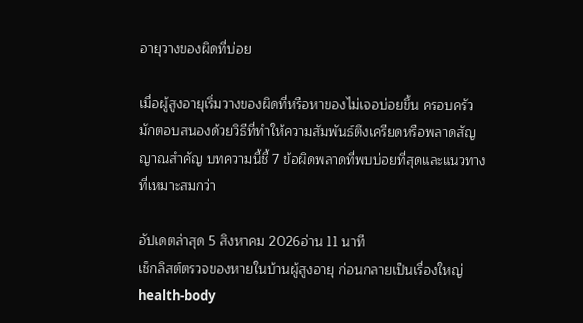อายุวางของผิดที่บ่อย

เมื่อผู้สูงอายุเริ่มวางของผิดที่หรือหาของไม่เจอบ่อยขึ้น ครอบครัวมักตอบสนองด้วยวิธีที่ทำให้ความสัมพันธ์ตึงเครียดหรือพลาดสัญญาณสำคัญ บทความนี้ชี้ 7 ข้อผิดพลาดที่พบบ่อยที่สุดและแนวทางที่เหมาะสมกว่า

อัปเดตล่าสุด 5 สิงหาคม 2026อ่าน 11 นาที
เช็กลิสต์ตรวจของหายในบ้านผู้สูงอายุ ก่อนกลายเป็นเรื่องใหญ่
health-body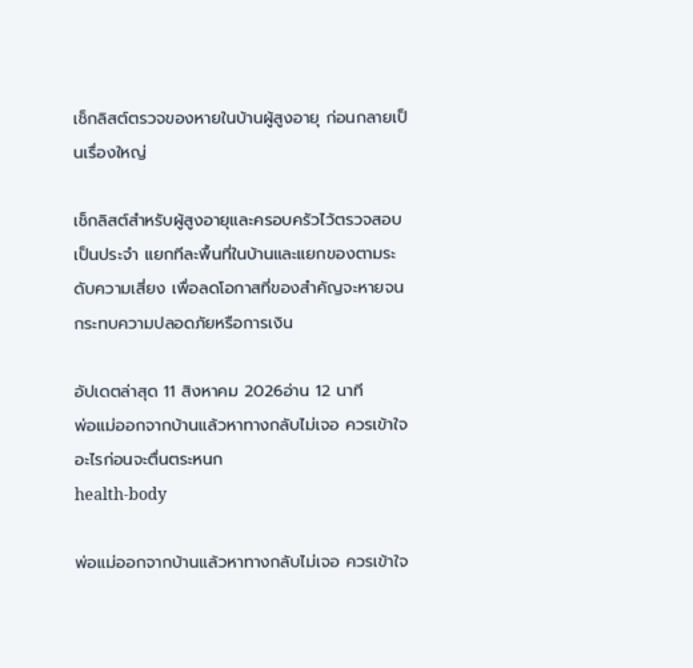เช็กลิสต์ตรวจของหายในบ้านผู้สูงอายุ ก่อนกลายเป็นเรื่องใหญ่

เช็กลิสต์สำหรับผู้สูงอายุและครอบครัวไว้ตรวจสอบเป็นประจำ แยกทีละพื้นที่ในบ้านและแยกของตามระดับความเสี่ยง เพื่อลดโอกาสที่ของสำคัญจะหายจนกระทบความปลอดภัยหรือการเงิน

อัปเดตล่าสุด 11 สิงหาคม 2026อ่าน 12 นาที
พ่อแม่ออกจากบ้านแล้วหาทางกลับไม่เจอ ควรเข้าใจอะไรก่อนจะตื่นตระหนก
health-body

พ่อแม่ออกจากบ้านแล้วหาทางกลับไม่เจอ ควรเข้าใจ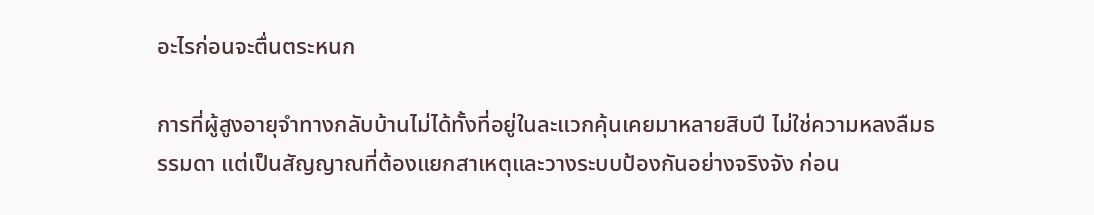อะไรก่อนจะตื่นตระหนก

การที่ผู้สูงอายุจำทางกลับบ้านไม่ได้ทั้งที่อยู่ในละแวกคุ้นเคยมาหลายสิบปี ไม่ใช่ความหลงลืมธรรมดา แต่เป็นสัญญาณที่ต้องแยกสาเหตุและวางระบบป้องกันอย่างจริงจัง ก่อน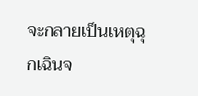จะกลายเป็นเหตุฉุกเฉินจ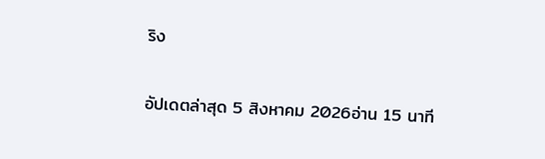ริง

อัปเดตล่าสุด 5 สิงหาคม 2026อ่าน 15 นาที